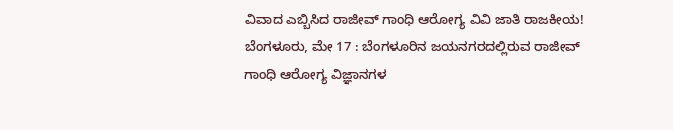ವಿವಾದ ಎಬ್ಬಿಸಿದ ರಾಜೀವ್ ಗಾಂಧಿ ಆರೋಗ್ಯ ವಿವಿ ಜಾತಿ ರಾಜಕೀಯ!
ಬೆಂಗಳೂರು, ಮೇ 17 : ಬೆಂಗಳೂರಿನ ಜಯನಗರದಲ್ಲಿರುವ ರಾಜೀವ್ ಗಾಂಧಿ ಆರೋಗ್ಯ ವಿಜ್ಞಾನಗಳ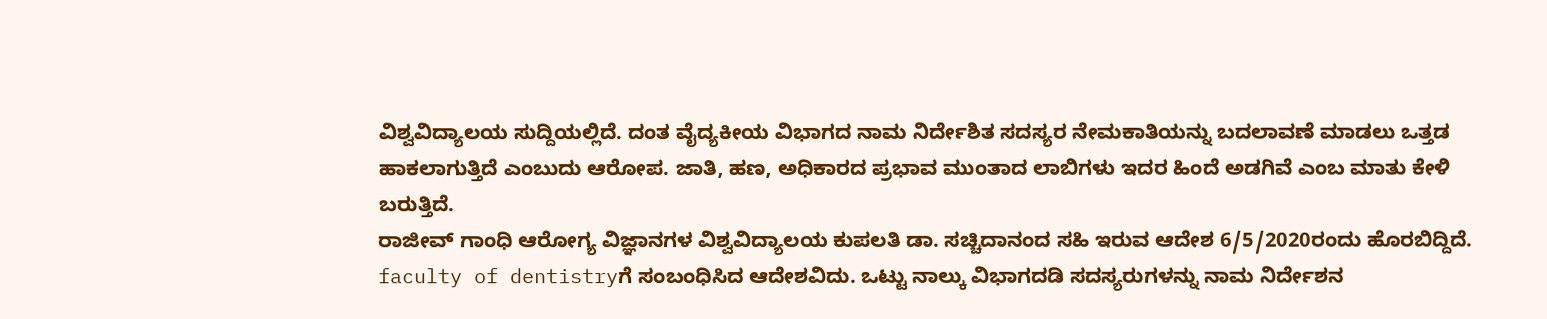ವಿಶ್ವವಿದ್ಯಾಲಯ ಸುದ್ದಿಯಲ್ಲಿದೆ. ದಂತ ವೈದ್ಯಕೀಯ ವಿಭಾಗದ ನಾಮ ನಿರ್ದೇಶಿತ ಸದಸ್ಯರ ನೇಮಕಾತಿಯನ್ನು ಬದಲಾವಣೆ ಮಾಡಲು ಒತ್ತಡ ಹಾಕಲಾಗುತ್ತಿದೆ ಎಂಬುದು ಆರೋಪ. ಜಾತಿ, ಹಣ, ಅಧಿಕಾರದ ಪ್ರಭಾವ ಮುಂತಾದ ಲಾಬಿಗಳು ಇದರ ಹಿಂದೆ ಅಡಗಿವೆ ಎಂಬ ಮಾತು ಕೇಳಿ ಬರುತ್ತಿದೆ.
ರಾಜೀವ್ ಗಾಂಧಿ ಆರೋಗ್ಯ ವಿಜ್ಞಾನಗಳ ವಿಶ್ವವಿದ್ಯಾಲಯ ಕುಪಲತಿ ಡಾ. ಸಚ್ಚಿದಾನಂದ ಸಹಿ ಇರುವ ಆದೇಶ 6/5/2020ರಂದು ಹೊರಬಿದ್ದಿದೆ. faculty of dentistryಗೆ ಸಂಬಂಧಿಸಿದ ಆದೇಶವಿದು. ಒಟ್ಟು ನಾಲ್ಕು ವಿಭಾಗದಡಿ ಸದಸ್ಯರುಗಳನ್ನು ನಾಮ ನಿರ್ದೇಶನ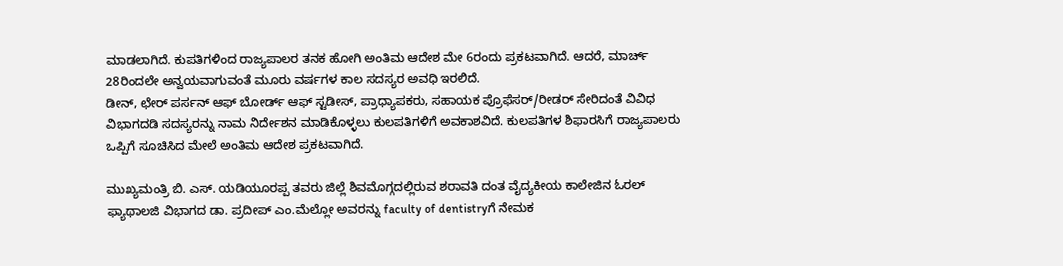ಮಾಡಲಾಗಿದೆ. ಕುಪತಿಗಳಿಂದ ರಾಜ್ಯಪಾಲರ ತನಕ ಹೋಗಿ ಅಂತಿಮ ಆದೇಶ ಮೇ 6ರಂದು ಪ್ರಕಟವಾಗಿದೆ. ಆದರೆ, ಮಾರ್ಚ್ 28ರಿಂದಲೇ ಅನ್ವಯವಾಗುವಂತೆ ಮೂರು ವರ್ಷಗಳ ಕಾಲ ಸದಸ್ಯರ ಅವಧಿ ಇರಲಿದೆ.
ಡೀನ್, ಛೇರ್ ಪರ್ಸನ್ ಆಫ್ ಬೋರ್ಡ್ ಆಫ್ ಸ್ಟಡೀಸ್, ಪ್ರಾಧ್ಯಾಪಕರು, ಸಹಾಯಕ ಪ್ರೊಫೆಸರ್/ರೀಡರ್ ಸೇರಿದಂತೆ ವಿವಿಧ ವಿಭಾಗದಡಿ ಸದಸ್ಯರನ್ನು ನಾಮ ನಿರ್ದೇಶನ ಮಾಡಿಕೊಳ್ಳಲು ಕುಲಪತಿಗಳಿಗೆ ಅವಕಾಶವಿದೆ. ಕುಲಪತಿಗಳ ಶಿಫಾರಸಿಗೆ ರಾಜ್ಯಪಾಲರು ಒಪ್ಪಿಗೆ ಸೂಚಿಸಿದ ಮೇಲೆ ಅಂತಿಮ ಆದೇಶ ಪ್ರಕಟವಾಗಿದೆ.

ಮುಖ್ಯಮಂತ್ರಿ ಬಿ. ಎಸ್. ಯಡಿಯೂರಪ್ಪ ತವರು ಜಿಲ್ಲೆ ಶಿವಮೊಗ್ಗದಲ್ಲಿರುವ ಶರಾವತಿ ದಂತ ವೈದ್ಯಕೀಯ ಕಾಲೇಜಿನ ಓರಲ್ ಫ್ಯಾಥಾಲಜಿ ವಿಭಾಗದ ಡಾ. ಪ್ರದೀಪ್ ಎಂ.ಮೆಲ್ಲೋ ಅವರನ್ನು faculty of dentistryಗೆ ನೇಮಕ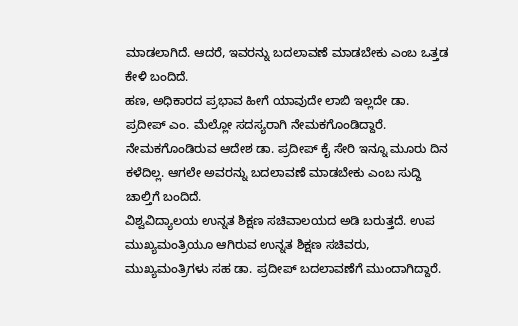ಮಾಡಲಾಗಿದೆ. ಆದರೆ, ಇವರನ್ನು ಬದಲಾವಣೆ ಮಾಡಬೇಕು ಎಂಬ ಒತ್ತಡ ಕೇಳಿ ಬಂದಿದೆ.
ಹಣ, ಅಧಿಕಾರದ ಪ್ರಭಾವ ಹೀಗೆ ಯಾವುದೇ ಲಾಬಿ ಇಲ್ಲದೇ ಡಾ. ಪ್ರದೀಪ್ ಎಂ. ಮೆಲ್ಲೋ ಸದಸ್ಯರಾಗಿ ನೇಮಕಗೊಂಡಿದ್ದಾರೆ. ನೇಮಕಗೊಂಡಿರುವ ಆದೇಶ ಡಾ. ಪ್ರದೀಪ್ ಕೈ ಸೇರಿ ಇನ್ನೂ ಮೂರು ದಿನ ಕಳೆದಿಲ್ಲ. ಆಗಲೇ ಅವರನ್ನು ಬದಲಾವಣೆ ಮಾಡಬೇಕು ಎಂಬ ಸುದ್ದಿ ಚಾಲ್ತಿಗೆ ಬಂದಿದೆ.
ವಿಶ್ವವಿದ್ಯಾಲಯ ಉನ್ನತ ಶಿಕ್ಷಣ ಸಚಿವಾಲಯದ ಅಡಿ ಬರುತ್ತದೆ. ಉಪ ಮುಖ್ಯಮಂತ್ರಿಯೂ ಆಗಿರುವ ಉನ್ನತ ಶಿಕ್ಷಣ ಸಚಿವರು, ಮುಖ್ಯಮಂತ್ರಿಗಳು ಸಹ ಡಾ. ಪ್ರದೀಪ್ ಬದಲಾವಣೆಗೆ ಮುಂದಾಗಿದ್ದಾರೆ.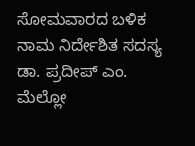ಸೋಮವಾರದ ಬಳಿಕ ನಾಮ ನಿರ್ದೇಶಿತ ಸದಸ್ಯ ಡಾ. ಪ್ರದೀಪ್ ಎಂ. ಮೆಲ್ಲೋ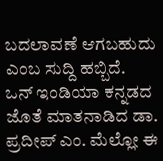ಬದಲಾವಣೆ ಆಗಬಹುದು ಎಂಬ ಸುದ್ದಿ ಹಬ್ಬಿದೆ.
ಒನ್ ಇಂಡಿಯಾ ಕನ್ನಡದ ಜೊತೆ ಮಾತನಾಡಿದ ಡಾ. ಪ್ರದೀಪ್ ಎಂ. ಮೆಲ್ಲೋ ಈ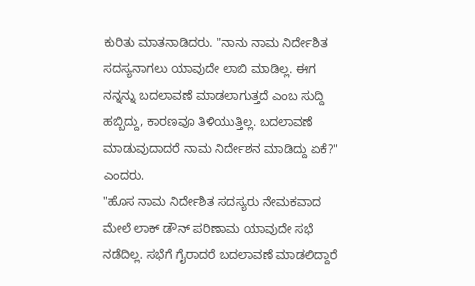ಕುರಿತು ಮಾತನಾಡಿದರು. "ನಾನು ನಾಮ ನಿರ್ದೇಶಿತ ಸದಸ್ಯನಾಗಲು ಯಾವುದೇ ಲಾಬಿ ಮಾಡಿಲ್ಲ. ಈಗ ನನ್ನನ್ನು ಬದಲಾವಣೆ ಮಾಡಲಾಗುತ್ತದೆ ಎಂಬ ಸುದ್ದಿ ಹಬ್ಬಿದ್ದು, ಕಾರಣವೂ ತಿಳಿಯುತ್ತಿಲ್ಲ. ಬದಲಾವಣೆ ಮಾಡುವುದಾದರೆ ನಾಮ ನಿರ್ದೇಶನ ಮಾಡಿದ್ದು ಏಕೆ?" ಎಂದರು.
"ಹೊಸ ನಾಮ ನಿರ್ದೇಶಿತ ಸದಸ್ಯರು ನೇಮಕವಾದ ಮೇಲೆ ಲಾಕ್ ಡೌನ್ ಪರಿಣಾಮ ಯಾವುದೇ ಸಭೆ ನಡೆದಿಲ್ಲ. ಸಭೆಗೆ ಗೈರಾದರೆ ಬದಲಾವಣೆ ಮಾಡಲಿದ್ದಾರೆ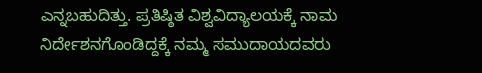ಎನ್ನಬಹುದಿತ್ತು. ಪ್ರತಿಷ್ಠಿತ ವಿಶ್ವವಿದ್ಯಾಲಯಕ್ಕೆ ನಾಮ ನಿರ್ದೇಶನಗೊಂಡಿದ್ದಕ್ಕೆ ನಮ್ಮ ಸಮುದಾಯದವರು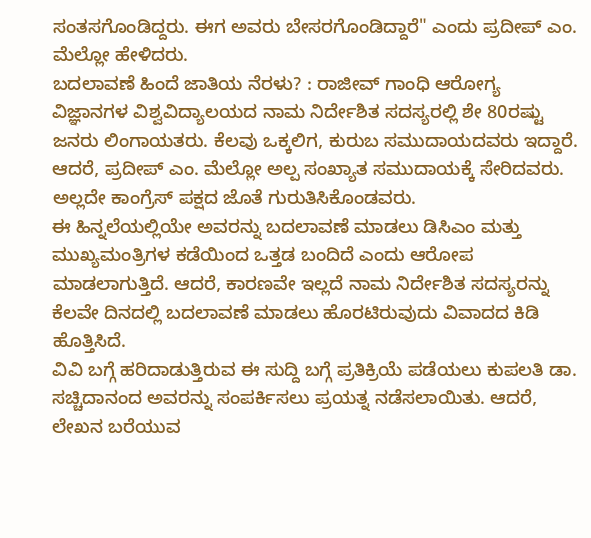ಸಂತಸಗೊಂಡಿದ್ದರು. ಈಗ ಅವರು ಬೇಸರಗೊಂಡಿದ್ದಾರೆ" ಎಂದು ಪ್ರದೀಪ್ ಎಂ. ಮೆಲ್ಲೋ ಹೇಳಿದರು.
ಬದಲಾವಣೆ ಹಿಂದೆ ಜಾತಿಯ ನೆರಳು? : ರಾಜೀವ್ ಗಾಂಧಿ ಆರೋಗ್ಯ ವಿಜ್ಞಾನಗಳ ವಿಶ್ವವಿದ್ಯಾಲಯದ ನಾಮ ನಿರ್ದೇಶಿತ ಸದಸ್ಯರಲ್ಲಿ ಶೇ 80ರಷ್ಟು ಜನರು ಲಿಂಗಾಯತರು. ಕೆಲವು ಒಕ್ಕಲಿಗ, ಕುರುಬ ಸಮುದಾಯದವರು ಇದ್ದಾರೆ. ಆದರೆ, ಪ್ರದೀಪ್ ಎಂ. ಮೆಲ್ಲೋ ಅಲ್ಪ ಸಂಖ್ಯಾತ ಸಮುದಾಯಕ್ಕೆ ಸೇರಿದವರು. ಅಲ್ಲದೇ ಕಾಂಗ್ರೆಸ್ ಪಕ್ಷದ ಜೊತೆ ಗುರುತಿಸಿಕೊಂಡವರು.
ಈ ಹಿನ್ನಲೆಯಲ್ಲಿಯೇ ಅವರನ್ನು ಬದಲಾವಣೆ ಮಾಡಲು ಡಿಸಿಎಂ ಮತ್ತು ಮುಖ್ಯಮಂತ್ರಿಗಳ ಕಡೆಯಿಂದ ಒತ್ತಡ ಬಂದಿದೆ ಎಂದು ಆರೋಪ ಮಾಡಲಾಗುತ್ತಿದೆ. ಆದರೆ, ಕಾರಣವೇ ಇಲ್ಲದೆ ನಾಮ ನಿರ್ದೇಶಿತ ಸದಸ್ಯರನ್ನು ಕೆಲವೇ ದಿನದಲ್ಲಿ ಬದಲಾವಣೆ ಮಾಡಲು ಹೊರಟಿರುವುದು ವಿವಾದದ ಕಿಡಿ ಹೊತ್ತಿಸಿದೆ.
ವಿವಿ ಬಗ್ಗೆ ಹರಿದಾಡುತ್ತಿರುವ ಈ ಸುದ್ದಿ ಬಗ್ಗೆ ಪ್ರತಿಕ್ರಿಯೆ ಪಡೆಯಲು ಕುಪಲತಿ ಡಾ. ಸಚ್ಚಿದಾನಂದ ಅವರನ್ನು ಸಂಪರ್ಕಿಸಲು ಪ್ರಯತ್ನ ನಡೆಸಲಾಯಿತು. ಆದರೆ, ಲೇಖನ ಬರೆಯುವ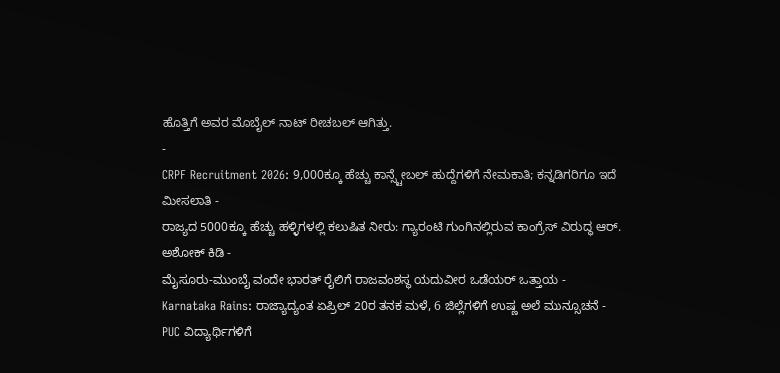ಹೊತ್ತಿಗೆ ಅವರ ಮೊಬೈಲ್ ನಾಟ್ ರೀಚಬಲ್ ಆಗಿತ್ತು.
-
CRPF Recruitment 2026: 9,000ಕ್ಕೂ ಹೆಚ್ಚು ಕಾನ್ಸ್ಟೇಬಲ್ ಹುದ್ದೆಗಳಿಗೆ ನೇಮಕಾತಿ; ಕನ್ನಡಿಗರಿಗೂ ಇದೆ ಮೀಸಲಾತಿ -
ರಾಜ್ಯದ 5000ಕ್ಕೂ ಹೆಚ್ಚು ಹಳ್ಳಿಗಳಲ್ಲಿ ಕಲುಷಿತ ನೀರು: ಗ್ಯಾರಂಟಿ ಗುಂಗಿನಲ್ಲಿರುವ ಕಾಂಗ್ರೆಸ್ ವಿರುದ್ಧ ಆರ್. ಅಶೋಕ್ ಕಿಡಿ -
ಮೈಸೂರು-ಮುಂಬೈ ವಂದೇ ಭಾರತ್ ರೈಲಿಗೆ ರಾಜವಂಶಸ್ಥ ಯದುವೀರ ಒಡೆಯರ್ ಒತ್ತಾಯ -
Karnataka Rains: ರಾಜ್ಯಾದ್ಯಂತ ಏಪ್ರಿಲ್ 20ರ ತನಕ ಮಳೆ, 6 ಜಿಲ್ಲೆಗಳಿಗೆ ಉಷ್ಣ ಅಲೆ ಮುನ್ಸೂಚನೆ -
PUC ವಿದ್ಯಾರ್ಥಿಗಳಿಗೆ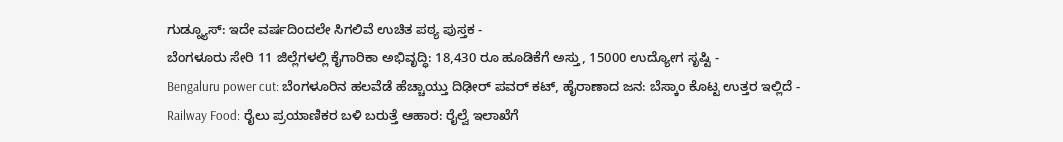ಗುಡ್ನ್ಯೂಸ್: ಇದೇ ವರ್ಷದಿಂದಲೇ ಸಿಗಲಿವೆ ಉಚಿತ ಪಠ್ಯ ಪುಸ್ತಕ -
ಬೆಂಗಳೂರು ಸೇರಿ 11 ಜಿಲ್ಲೆಗಳಲ್ಲಿ ಕೈಗಾರಿಕಾ ಅಭಿವೃದ್ಧಿ: 18,430 ರೂ ಹೂಡಿಕೆಗೆ ಅಸ್ತು, 15000 ಉದ್ಯೋಗ ಸೃಷ್ಟಿ -
Bengaluru power cut: ಬೆಂಗಳೂರಿನ ಹಲವೆಡೆ ಹೆಚ್ಚಾಯ್ತು ದಿಢೀರ್ ಪವರ್ ಕಟ್, ಹೈರಾಣಾದ ಜನ: ಬೆಸ್ಕಾಂ ಕೊಟ್ಟ ಉತ್ತರ ಇಲ್ಲಿದೆ -
Railway Food: ರೈಲು ಪ್ರಯಾಣಿಕರ ಬಳಿ ಬರುತ್ತೆ ಆಹಾರ: ರೈಲ್ವೆ ಇಲಾಖೆಗೆ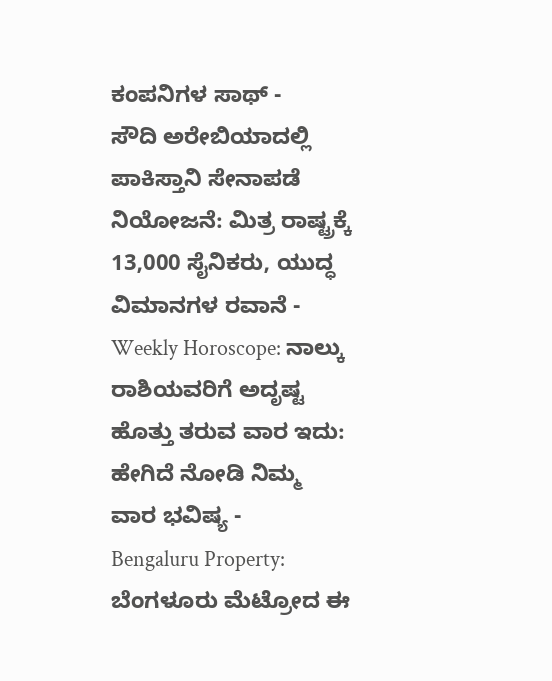ಕಂಪನಿಗಳ ಸಾಥ್ -
ಸೌದಿ ಅರೇಬಿಯಾದಲ್ಲಿ ಪಾಕಿಸ್ತಾನಿ ಸೇನಾಪಡೆ ನಿಯೋಜನೆ: ಮಿತ್ರ ರಾಷ್ಟ್ರಕ್ಕೆ 13,000 ಸೈನಿಕರು, ಯುದ್ಧ ವಿಮಾನಗಳ ರವಾನೆ -
Weekly Horoscope: ನಾಲ್ಕು ರಾಶಿಯವರಿಗೆ ಅದೃಷ್ಟ ಹೊತ್ತು ತರುವ ವಾರ ಇದು: ಹೇಗಿದೆ ನೋಡಿ ನಿಮ್ಮ ವಾರ ಭವಿಷ್ಯ -
Bengaluru Property: ಬೆಂಗಳೂರು ಮೆಟ್ರೋದ ಈ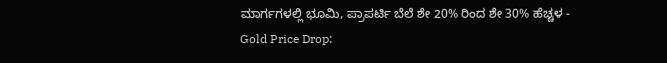ಮಾರ್ಗಗಳಲ್ಲಿ ಭೂಮಿ, ಪ್ರಾಪರ್ಟಿ ಬೆಲೆ ಶೇ 20% ರಿಂದ ಶೇ 30% ಹೆಚ್ಚಳ -
Gold Price Drop: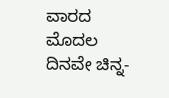ವಾರದ ಮೊದಲ ದಿನವೇ ಚಿನ್ನ-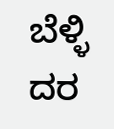ಬೆಳ್ಳಿ ದರ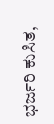ಭರ್ಜರಿ ಕುಸಿತ,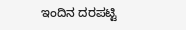ಇಂದಿನ ದರಪಟ್ಟಿ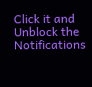Click it and Unblock the Notifications